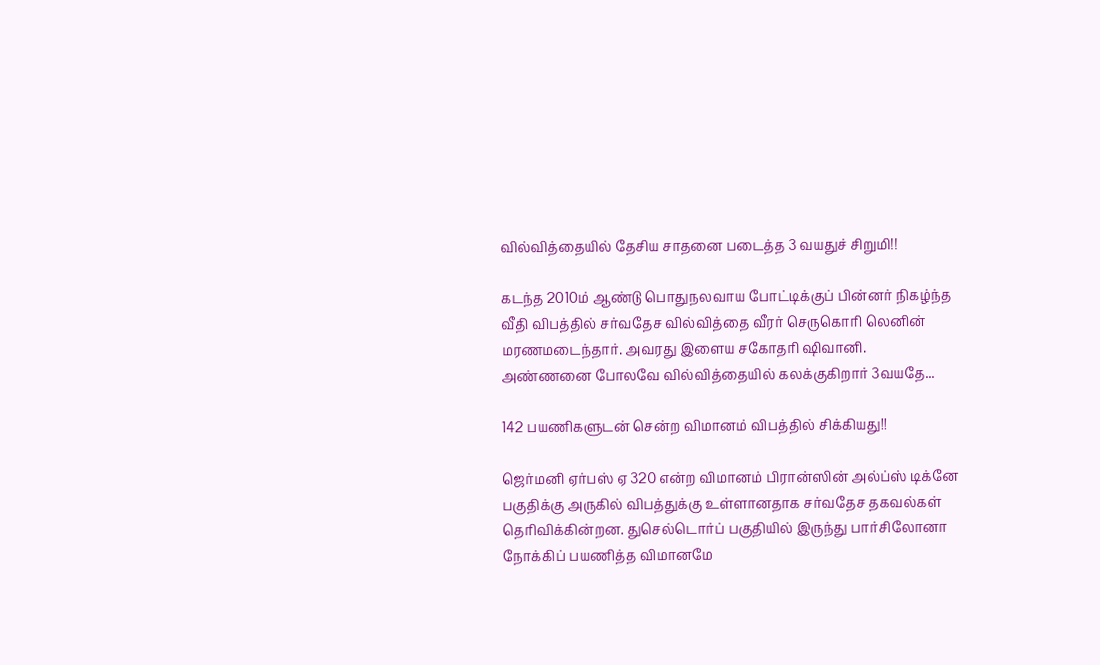வில்வித்தையில் தேசிய சாதனை படைத்த 3 வயதுச் சிறுமி!!

கடந்த 2010ம் ஆண்டு பொதுநலவாய போட்டிக்குப் பின்னர் நிகழ்ந்த வீதி விபத்தில் சர்வதேச வில்வித்தை வீரர் செருகொரி லெனின் மரணமடைந்தார். அவரது இளைய சகோதரி ஷிவானி. அண்ணனை போலவே வில்வித்தையில் கலக்குகிறார் 3வயதே...

142 பயணிகளுடன் சென்ற விமானம் விபத்தில் சிக்கியது!!

ஜெர்மனி ஏர்பஸ் ஏ 320 என்ற விமானம் பிரான்ஸின் அல்ப்ஸ் டிக்னே பகுதிக்கு அருகில் விபத்துக்கு உள்ளானதாக சர்வதேச தகவல்கள் தெரிவிக்கின்றன. துசெல்டொர்ப் பகுதியில் இருந்து பார்சிலோனா நோக்கிப் பயணித்த விமானமே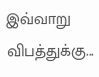இவ்வாறு விபத்துக்கு...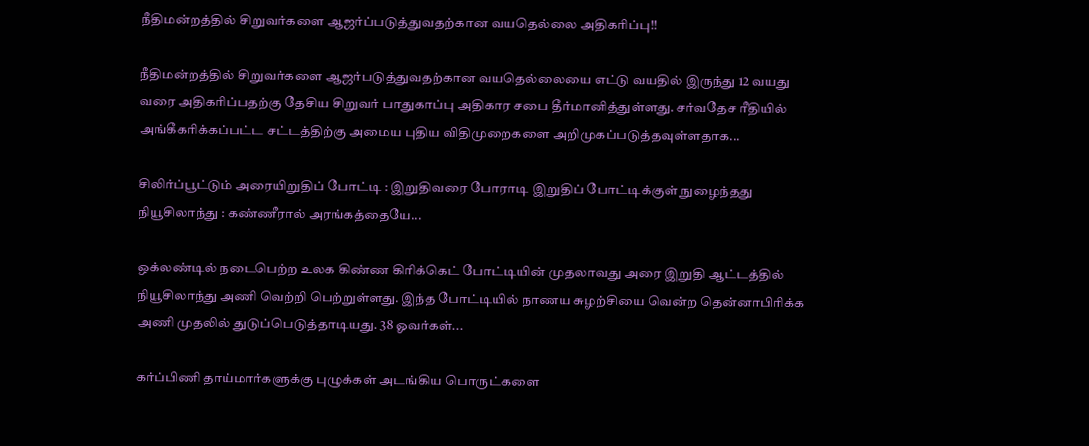நீதிமன்றத்தில் சிறுவர்களை ஆஜர்ப்படுத்துவதற்கான வயதெல்லை அதிகரிப்பு!!

நீதிமன்றத்தில் சிறுவர்களை ஆஜர்படுத்துவதற்கான வயதெல்லையை எட்டு வயதில் இருந்து 12 வயது வரை அதிகரிப்பதற்கு தேசிய சிறுவர் பாதுகாப்பு அதிகார சபை தீர்மானித்துள்ளது. சர்வதேச ரீதியில் அங்கீகரிக்கப்பட்ட சட்டத்திற்கு அமைய புதிய விதிமுறைகளை அறிமுகப்படுத்தவுள்ளதாக...

சிலிர்ப்பூட்டும் அரையிறுதிப் போட்டி : இறுதிவரை போராடி இறுதிப் போட்டிக்குள் நுழைந்தது நியூசிலாந்து : கண்ணீரால் அரங்கத்தையே...

ஒக்லண்டில் நடைபெற்ற உலக கிண்ண கிரிக்கெட் போட்டியின் முதலாவது அரை இறுதி ஆட்டத்தில் நியூசிலாந்து அணி வெற்றி பெற்றுள்ளது. இந்த போட்டியில் நாணய சுழற்சியை வென்ற தென்னாபிரிக்க அணி முதலில் துடுப்பெடுத்தாடியது. 38 ஓவர்கள்...

கர்ப்பிணி தாய்மார்களுக்கு புழுக்கள் அடங்கிய பொருட்களை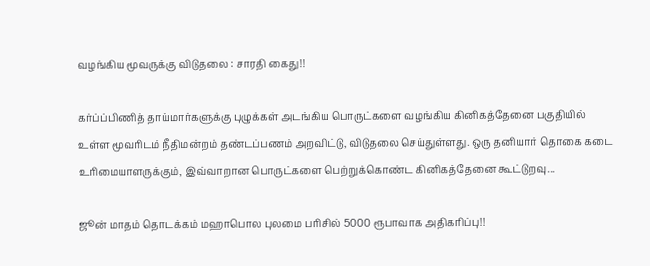வழங்கிய மூவருக்கு விடுதலை : சாரதி கைது!!

கர்ப்ப்பிணித் தாய்மார்களுக்கு புழுக்கள் அடங்கிய பொருட்களை வழங்கிய கினிகத்தேனை பகுதியில் உள்ள மூவரிடம் நீதிமன்றம் தண்டப்பணம் அறவிட்டு, விடுதலை செய்துள்ளது. ஒரு தனியார் தொகை கடை உரிமையாளருக்கும், இவ்வாறான பொருட்களை பெற்றுக்கொண்ட கினிகத்தேனை கூட்டுறவு...

ஜூன் மாதம் தொடக்கம் மஹாபொல புலமை பரிசில் 5000 ரூபாவாக அதிகரிப்பு!!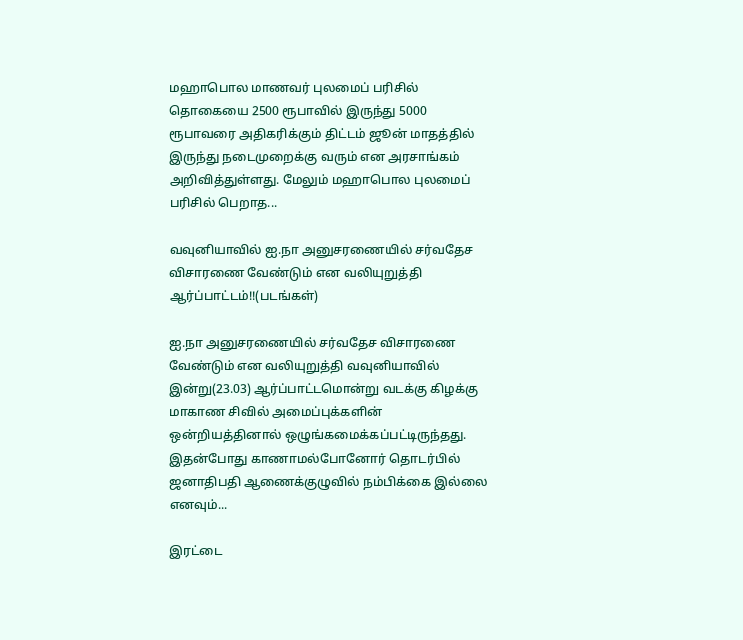மஹாபொல மாணவர் புலமைப் பரிசில் தொகையை 2500 ரூபாவில் இருந்து 5000 ரூபாவரை அதிகரிக்கும் திட்டம் ஜூன் மாதத்தில் இருந்து நடைமுறைக்கு வரும் என அரசாங்கம் அறிவித்துள்ளது. மேலும் மஹாபொல புலமைப் பரிசில் பெறாத...

வவுனியாவில் ஐ.நா அனுசரணையில் சர்வதேச விசாரணை வேண்டும் என வலியுறுத்தி ஆர்ப்பாட்டம்!!(படங்கள்)

ஐ.நா அனுசரணையில் சர்வதேச விசாரணை வேண்டும் என வலியுறுத்தி வவுனியாவில் இன்று(23.03) ஆர்ப்பாட்டமொன்று வடக்கு கிழக்கு மாகாண சிவில் அமைப்புக்களின் ஒன்றியத்தினால் ஒழுங்கமைக்கப்பட்டிருந்தது. இதன்போது காணாமல்போனோர் தொடர்பில் ஜனாதிபதி ஆணைக்குழுவில் நம்பிக்கை இல்லை எனவும்...

இரட்டை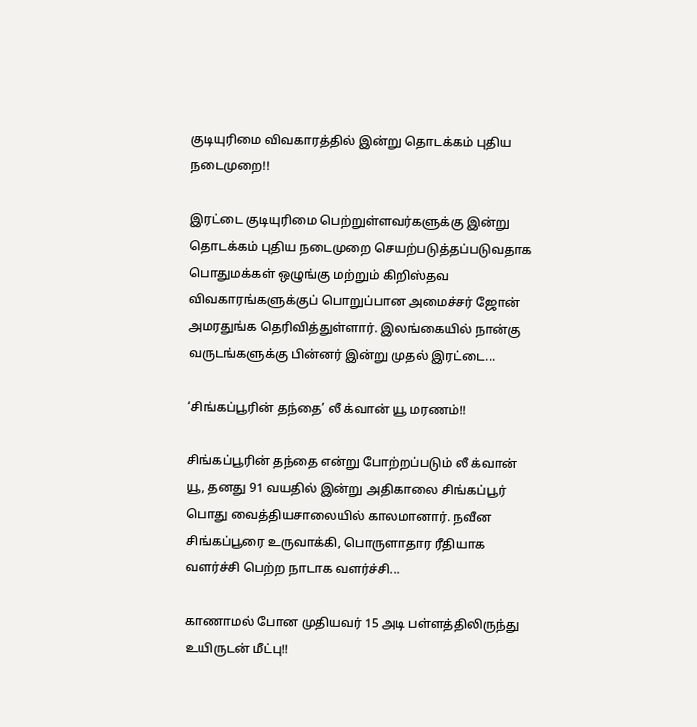குடியுரிமை விவகாரத்தில் இன்று தொடக்கம் புதிய நடைமுறை!!

இரட்டை குடியுரிமை பெற்றுள்ளவர்களுக்கு இன்று தொடக்கம் புதிய நடைமுறை செயற்படுத்தப்படுவதாக பொதுமக்கள் ஒழுங்கு மற்றும் கிறிஸ்தவ விவகாரங்களுக்குப் பொறுப்பான அமைச்சர் ஜோன் அமரதுங்க தெரிவித்துள்ளார். இலங்கையில் நான்கு வருடங்களுக்கு பின்னர் இன்று முதல் இரட்டை...

‘சிங்கப்பூரின் தந்தை’ லீ க்வான் யூ மரணம்!!

சிங்கப்பூரின் தந்தை என்று போற்றப்படும் லீ க்வான் யூ, தனது 91 வயதில் இன்று அதிகாலை சிங்கப்பூர் பொது வைத்தியசாலையில் காலமானார். நவீன சிங்கப்பூரை உருவாக்கி, பொருளாதார ரீதியாக வளர்ச்சி பெற்ற நாடாக வளர்ச்சி...

காணாமல் போன முதியவர் 15 அடி பள்ளத்திலிருந்து உயிருடன் மீட்பு!!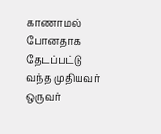காணாமல் போனதாக தேடப்பட்டு வந்த முதியவர் ஒருவர்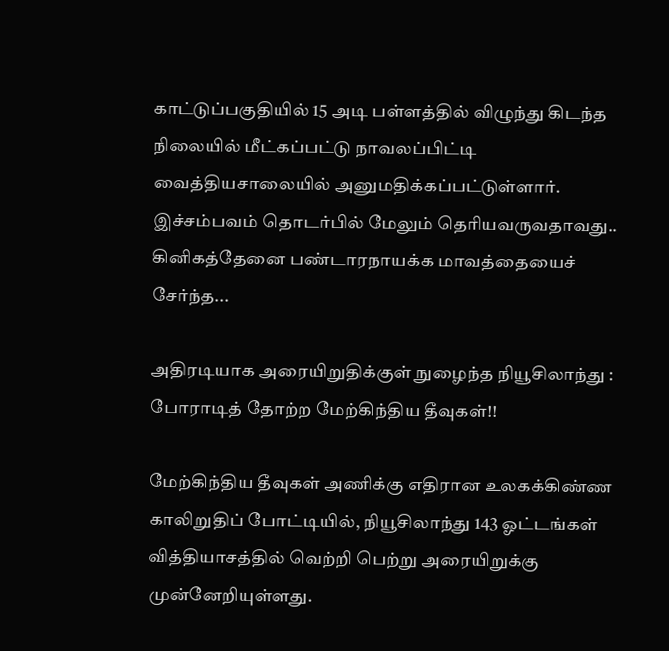காட்டுப்பகுதியில் 15 அடி பள்ளத்தில் விழுந்து கிடந்த நிலையில் மீட்கப்பட்டு நாவலப்பிட்டி வைத்தியசாலையில் அனுமதிக்கப்பட்டுள்ளார். இச்சம்பவம் தொடர்பில் மேலும் தெரியவருவதாவது.. கினிகத்தேனை பண்டாரநாயக்க மாவத்தையைச் சேர்ந்த...

அதிரடியாக அரையிறுதிக்குள் நுழைந்த நியூசிலாந்து : போராடித் தோற்ற மேற்கிந்திய தீவுகள்!!

மேற்கிந்திய தீவுகள் அணிக்கு எதிரான உலகக்கிண்ண காலிறுதிப் போட்டியில், நியூசிலாந்து 143 ஓட்டங்கள் வித்தியாசத்தில் வெற்றி பெற்று அரையிறுக்கு முன்னேறியுள்ளது.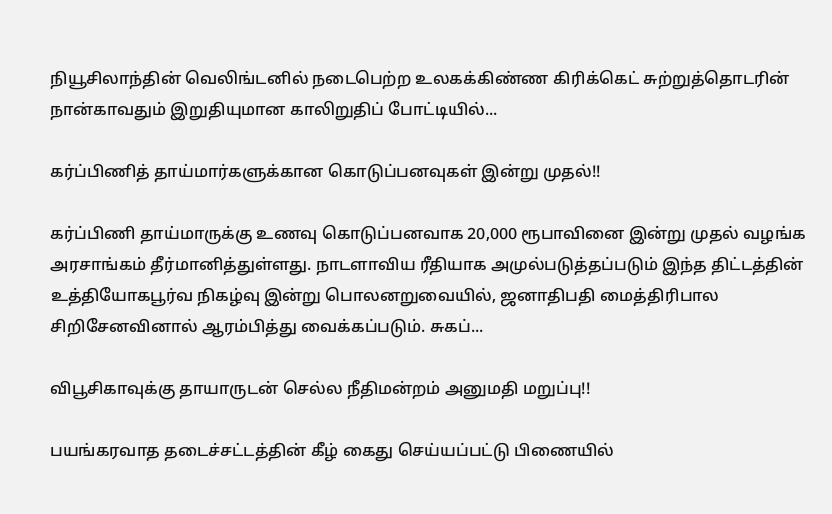நியூசிலாந்தின் வெலிங்டனில் நடைபெற்ற உலகக்கிண்ண கிரிக்கெட் சுற்றுத்தொடரின் நான்காவதும் இறுதியுமான காலிறுதிப் போட்டியில்...

கர்ப்பிணித் தாய்மார்களுக்கான கொடுப்பனவுகள் இன்று முதல்!!

கர்ப்பிணி தாய்மாருக்கு உணவு கொடுப்பனவாக 20,000 ரூபாவினை இன்று முதல் வழங்க அரசாங்கம் தீர்மானித்துள்ளது. நாடளாவிய ரீதியாக அமுல்படுத்தப்படும் இந்த திட்டத்தின் உத்தியோகபூர்வ நிகழ்வு இன்று பொலனறுவையில், ஜனாதிபதி மைத்திரிபால சிறிசேனவினால் ஆரம்பித்து வைக்கப்படும். சுகப்...

விபூசிகாவுக்கு தாயாருடன் செல்ல நீதிமன்றம் அனுமதி மறுப்பு!!

பயங்கரவாத தடைச்சட்டத்தின் கீழ் கைது செய்யப்பட்டு பிணையில்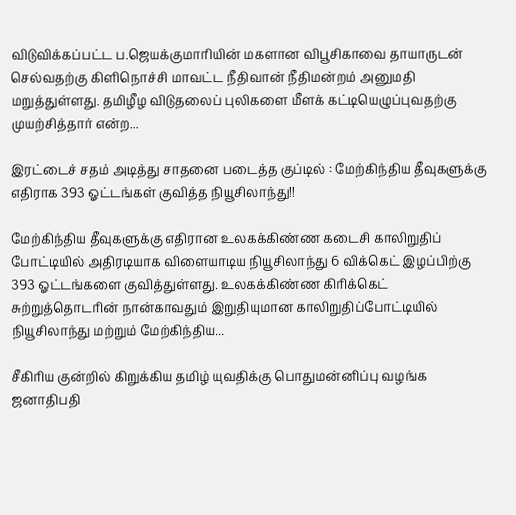விடுவிக்கப்பட்ட ப.ஜெயக்குமாரியின் மகளான விபூசிகாவை தாயாருடன் செல்வதற்கு கிளிநொச்சி மாவட்ட நீதிவான் நீதிமன்றம் அனுமதி மறுத்துள்ளது. தமிழீழ விடுதலைப் புலிகளை மீளக் கட்டியெழுப்புவதற்கு முயற்சித்தார் என்ற...

இரட்டைச் சதம் அடித்து சாதனை படைத்த குப்டில் : மேற்கிந்திய தீவுகளுக்கு எதிராக 393 ஓட்டங்கள் குவித்த நியூசிலாந்து!!

மேற்கிந்திய தீவுகளுக்கு எதிரான உலகக்கிண்ண கடைசி காலிறுதிப் போட்டியில் அதிரடியாக விளையாடிய நியூசிலாந்து 6 விக்கெட் இழப்பிற்கு 393 ஓட்டங்களை குவித்துள்ளது. உலகக்கிண்ண கிரிக்கெட் சுற்றுத்தொடரின் நான்காவதும் இறுதியுமான காலிறுதிப்போட்டியில் நியூசிலாந்து மற்றும் மேற்கிந்திய...

சீகிரிய குன்றில் கிறுக்கிய தமிழ் யுவதிக்கு பொதுமன்னிப்பு வழங்க ஜனாதிபதி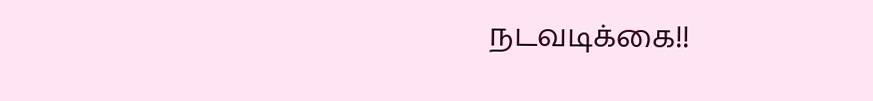நடவடிக்கை!!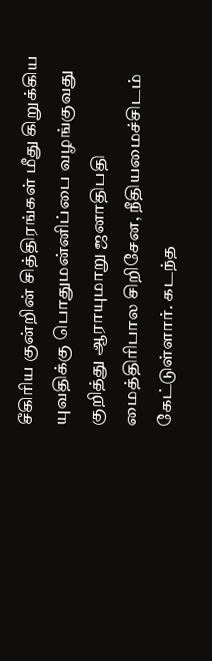சீகிரிய குன்றின் சித்திரங்கள் மீது கிறுக்கிய யுவதிக்கு பொதுமன்னிப்பை வழங்குவது குறித்து ஆராயுமாறு ஜனாதிபதி மைத்திரிபால சிறிசேன, நீதியமைச்சிடம் கேட்டுள்ளார். கடந்த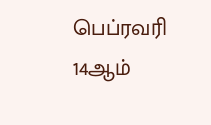பெப்ரவரி 14ஆம்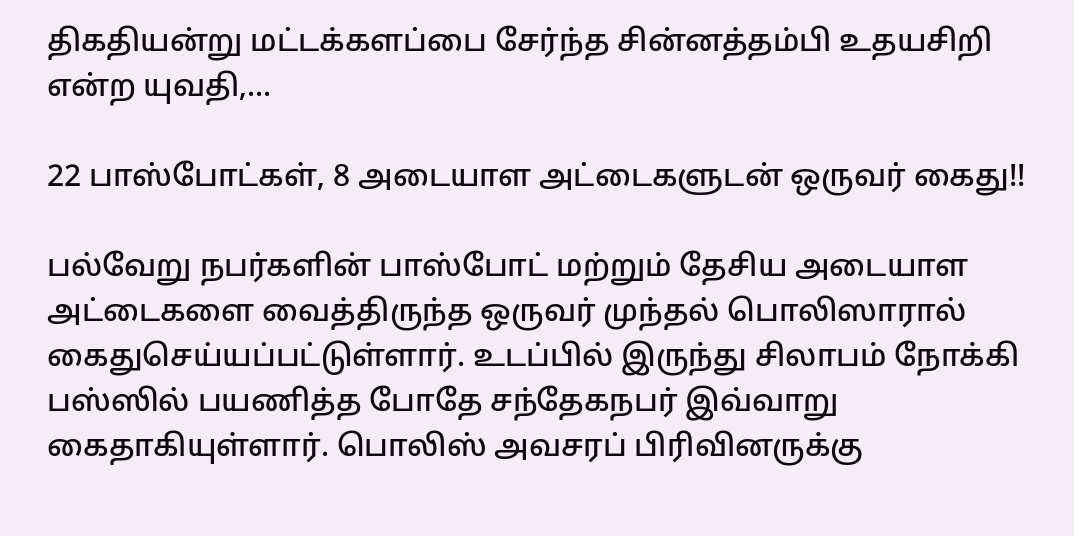திகதியன்று மட்டக்களப்பை சேர்ந்த சின்னத்தம்பி உதயசிறி என்ற யுவதி,...

22 பாஸ்போட்கள், 8 அடையாள அட்டைகளுடன் ஒருவர் கைது!!

பல்வேறு நபர்களின் பாஸ்போட் மற்றும் தேசிய அடையாள அட்டைகளை வைத்திருந்த ஒருவர் முந்தல் பொலிஸாரால் கைதுசெய்யப்பட்டுள்ளார். உடப்பில் இருந்து சிலாபம் நோக்கி பஸ்ஸில் பயணித்த போதே சந்தேகநபர் இவ்வாறு கைதாகியுள்ளார். பொலிஸ் அவசரப் பிரிவினருக்கு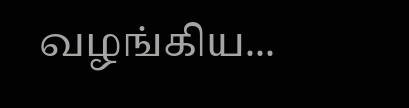வழங்கிய...